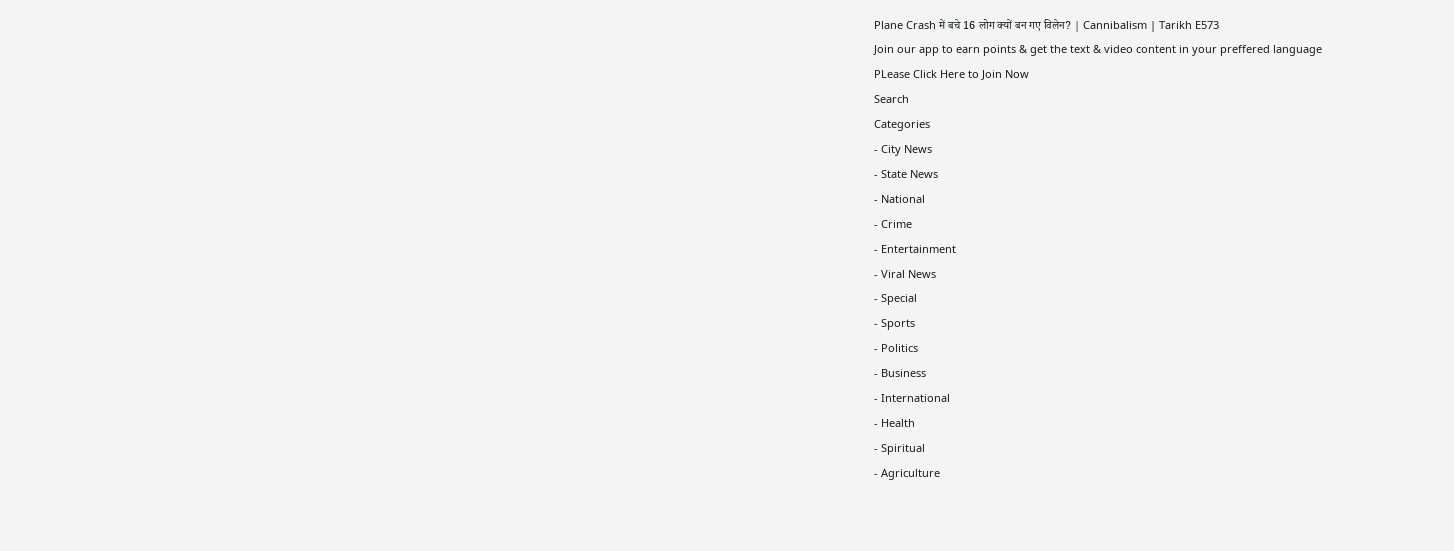Plane Crash में बचे 16 लोग क्यों बन गए विलेन? | Cannibalism | Tarikh E573
Join our app to earn points & get the text & video content in your preffered language
PLease Click Here to Join Now
Search
Categories
- City News
- State News
- National
- Crime
- Entertainment
- Viral News
- Special
- Sports
- Politics
- Business
- International
- Health
- Spiritual
- Agriculture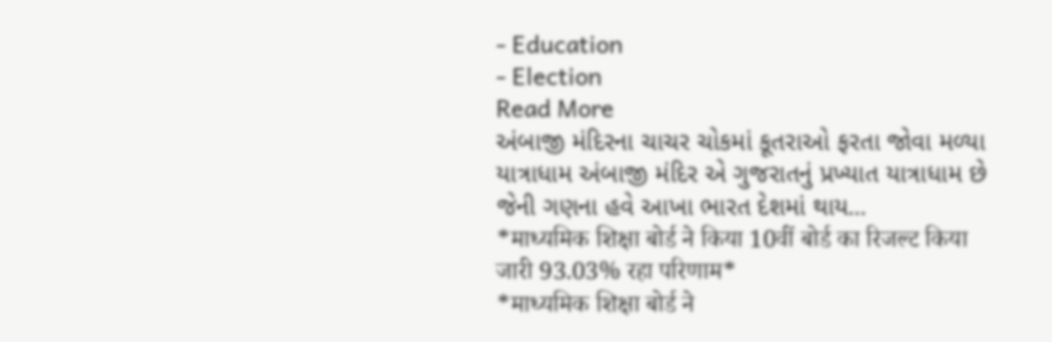- Education
- Election
Read More
અંબાજી મંદિરના ચાચર ચોકમાં કૂતરાઓ ફરતા જોવા મળ્યા
યાત્રાધામ અંબાજી મંદિર એ ગુજરાતનું પ્રખ્યાત યાત્રાધામ છે જેની ગણના હવે આખા ભારત દેશમાં થાય...
*माध्यमिक शिक्षा बोर्ड ने किया 10वीं बोर्ड का रिजल्ट किया जारी 93.03% रहा परिणाम*
*माध्यमिक शिक्षा बोर्ड ने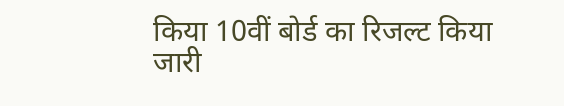किया 10वीं बोर्ड का रिजल्ट किया जारी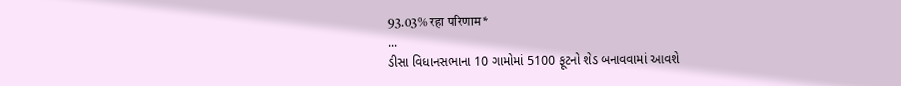93.03% रहा परिणाम*
...
ડીસા વિધાનસભાના 10 ગામોમાં 5100 ફૂટનો શેડ બનાવવામાં આવશે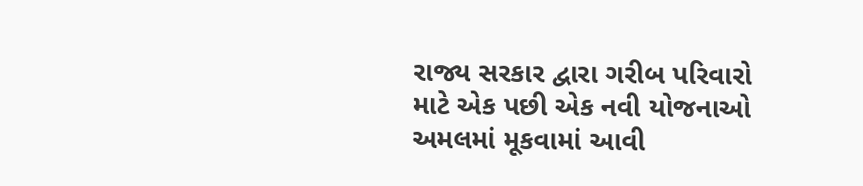રાજ્ય સરકાર દ્વારા ગરીબ પરિવારો માટે એક પછી એક નવી યોજનાઓ અમલમાં મૂકવામાં આવી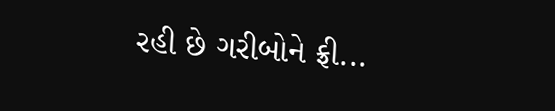રહી છે ગરીબોને ફ્રી...